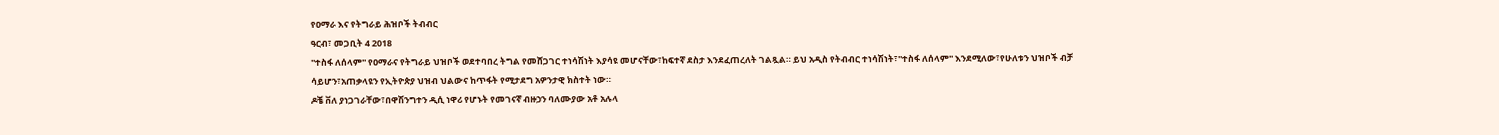የዐማራ እና የትግራይ ሕዝቦች ትብብር
ዓርብ፣ መጋቢት 4 2018
''ተስፋ ለሰላም'' የዐማራና የትግራይ ህዝቦች ወደተባበረ ትግል የመሸጋገር ተነሳሽነት እያሳዩ መሆናቸው፣ከፍተኛ ደስታ እንደፈጠረለት ገልጿል። ይህ አዲስ የትብብር ተነሳሽነት፣''ተስፋ ለሰላም'' እንደሚለው፣የሁለቱን ህዝቦች ብቻ ሳይሆን፣አጠቃላዩን የኢትዮጵያ ህዝብ ህልውና ከጥፋት የሚታደግ አዎንታዊ ክስተት ነው።
ዶቼ ቨለ ያነጋገራቸው፣በዋሽንግተን ዲሲ ነዋሪ የሆኑት የመገናኛ ብዙኃን ባለሙያው አቶ አሉላ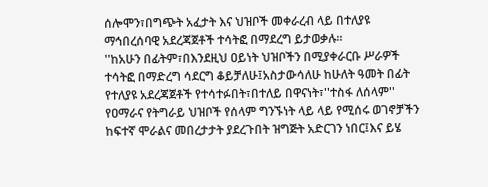ሰሎሞን፣በግጭት አፈታት እና ህዝቦች መቀራረብ ላይ በተለያዩ ማኅበረሰባዊ አደረጃጀቶች ተሳትፎ በማደረግ ይታወቃሉ።
''ከአሁን በፊትም፣በእንደዚህ ዐይነት ህዝቦችን በሚያቀራርቡ ሥራዎች ተሳትፎ በማድረግ ሳደርግ ቆይቻለሁ፤አስታውሳለሁ ከሁለት ዓመት በፊት የተለያዩ አደረጃጀቶች የተሳተፉበት፣በተለይ በዋናነት፣''ተስፋ ለሰላም'' የዐማራና የትግራይ ህዝቦች የሰላም ግንኙነት ላይ ላይ የሚሰሩ ወገኖቻችን ከፍተኛ ሞራልና መበረታታት ያደረጉበት ዝግጅት አድርገን ነበር፤እና ይሄ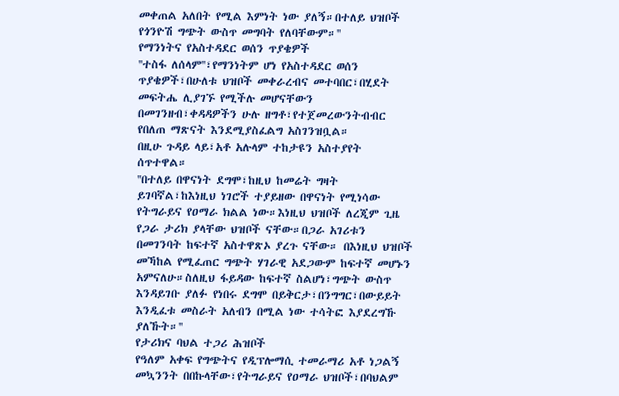መቀጠል አለበት የሚል እምነት ነው ያለኝ።በተለይ ህዝቦች የጎንዮሽ ግጭት ውስጥ መግባት የለባቸውም።''
የማንነትና የአስተዳደር ወሰን ጥያቄዎች
''ተስፋ ለሰላም''፣የማንነትም ሆነ የአስተዳደር ወሰን ጥያቄዎች፣በሁለቱ ህዝቦች መቀራረብና መተባበር፣በሂደት መፍትሔ ሊያገኙ የሚችሉ መሆናቸውን በመገንዘብ፣ቀዳዳዎችን ሁሉ ዘግቶ፣የተጀመረውንትብብር የበለጠ ማጽናት እንደሚያስፈልግ አስገንዝቧል።
በዚሁ ጉዳይ ላይ፣አቶ አሉላም ተከታዩን አስተያየት ሰጥተዋል።
''በተለይ በዋናነት ደግሞ፣ከዚህ ከመሬት ግዛት ይገባኛል፣ከእነዚህ ነገሮች ተያይዘው በዋናነት የሚነሳው የትግራይና የዐማራ ክልል ነው።እነዚህ ህዝቦች ለረጂም ጊዜ የጋራ ታሪክ ያላቸው ህዝቦች ናቸው።በጋራ አገሪቱን በመገንባት ከፍተኛ አስተዋጽኦ ያረጉ ናቸው። በእነዚህ ህዝቦች መኻከል የሚፈጠር ግጭት ሃገራዊ አደጋውም ከፍተኛ መሆኑን አምናለሁ።ስለዚህ ፋይዳው ከፍተኛ ስልሆነ፣ግጭት ውስጥ እንዳይገቡ ያለፉ የነበሩ ደግሞ በይቅርታ፣በንግግር፣በውይይት እንዲፈቱ መስራት አለብን በሚል ነው ተሳትፎ እያደረግኹ ያለኹት።''
የታሪክና ባህል ተጋሪ ሕዝቦች
የዓለም አቀፍ የግጭትና የዲፕሎማሲ ተመራማሪ አቶ ነጋልኝ መኳንንት በበኩላቸው፣የትግራይና የዐማራ ህዝቦች፣በባህልም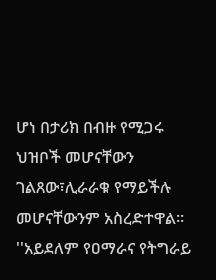ሆነ በታሪክ በብዙ የሚጋሩ ህዝቦች መሆናቸውን ገልጸው፣ሊራራቁ የማይችሉ መሆናቸውንም አስረድተዋል።
''አይደለም የዐማራና የትግራይ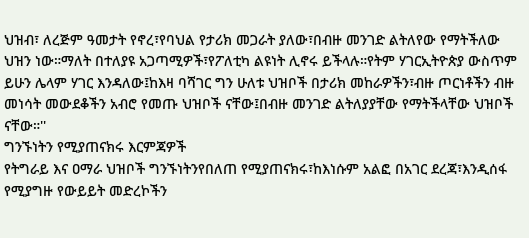ህዝብ፣ ለረጅም ዓመታት የኖረ፣የባህል የታሪክ መጋራት ያለው፣በብዙ መንገድ ልትለየው የማትችለው ህዝን ነው።ማለት በተለያዩ አጋጣሚዎች፣የፖለቲካ ልዩነት ሊኖሩ ይችላሉ።የትም ሃገርኢትዮጵያ ውስጥም ይሁን ሌላም ሃገር እንዳለው፤ከእዛ ባሻገር ግን ሁለቱ ህዝቦች በታሪክ መከራዎችን፣ብዙ ጦርነቶችን ብዙ መነሳት መውደቆችን አብሮ የመጡ ህዝቦች ናቸው፤በብዙ መንገድ ልትለያያቸው የማትችላቸው ህዝቦች ናቸው።''
ግንኙነትን የሚያጠናክሩ እርምጃዎች
የትግራይ እና ዐማራ ህዝቦች ግንኙነትንየበለጠ የሚያጠናክሩ፣ከእነሱም አልፎ በአገር ደረጃ፣እንዲሰፋ የሚያግዙ የውይይት መድረኮችን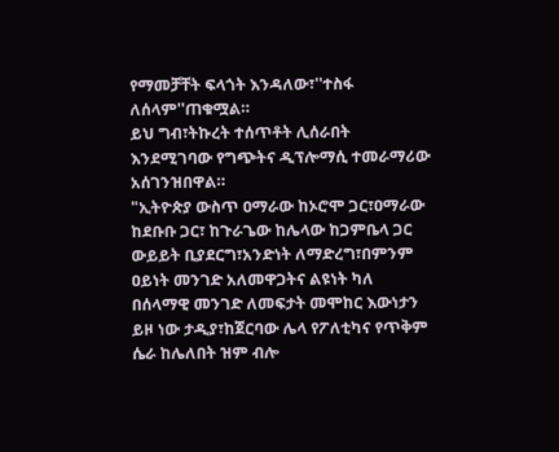የማመቻቸት ፍላጎት እንዳለው፣''ተስፋ ለሰላም''ጠቁሟል።
ይህ ግብ፣ትኩረት ተሰጥቶት ሊሰራበት እንደሚገባው የግጭትና ዲፕሎማሲ ተመራማሪው አሰገንዝበዋል።
"ኢትዮጵያ ውስጥ ዐማራው ከኦሮሞ ጋር፣ዐማራው ከደቡቡ ጋር፣ ከጉራጌው ከሌላው ከጋምቤላ ጋር ውይይት ቢያደርግ፣አንድነት ለማድረግ፣በምንም ዐይነት መንገድ አለመዋጋትና ልዩነት ካለ በሰላማዊ መንገድ ለመፍታት መሞከር እውነታን ይዞ ነው ታዲያ፣ከጀርባው ሌላ የፖለቲካና የጥቅም ሴራ ከሌለበት ዝም ብሎ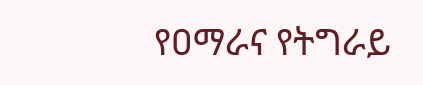የዐማራና የትግራይ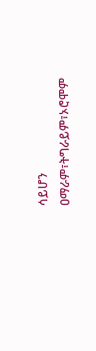ሳይሆን ዐማራም፣ትግራይም፣ኦሮሞም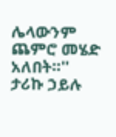ሌላውንም ጨምሮ መሄድ አለበት።''
ታሪኩ ኃይሉ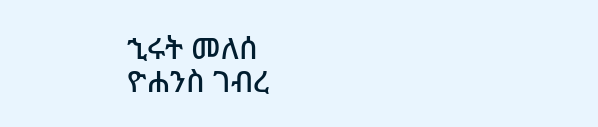ኂሩት መለሰ
ዮሐንስ ገብረ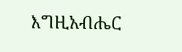እግዚአብሔር